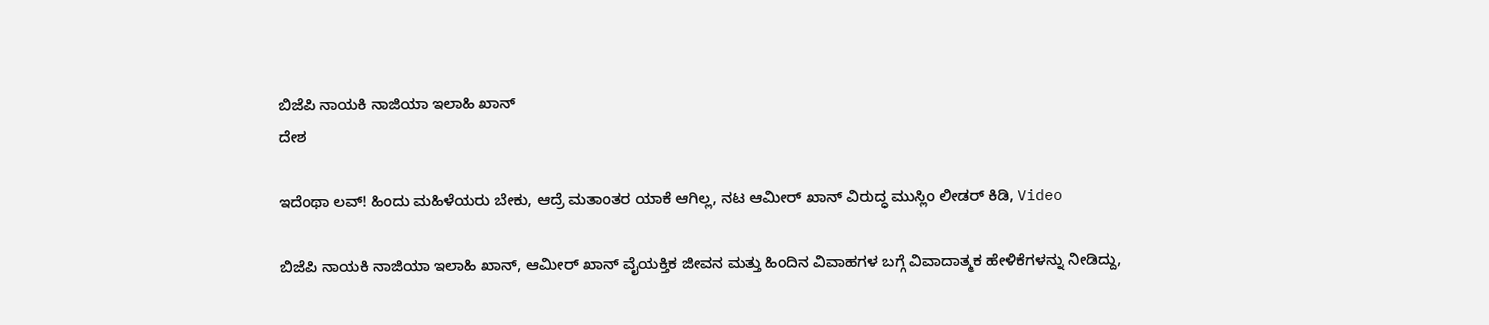ಬಿಜೆಪಿ ನಾಯಕಿ ನಾಜಿಯಾ ಇಲಾಹಿ ಖಾನ್
ದೇಶ

ಇದೆಂಥಾ ಲವ್! ಹಿಂದು ಮಹಿಳೆಯರು ಬೇಕು, ಆದ್ರೆ ಮತಾಂತರ ಯಾಕೆ ಆಗಿಲ್ಲ, ನಟ ಆಮೀರ್ ಖಾನ್ ವಿರುದ್ಧ ಮುಸ್ಲಿಂ ಲೀಡರ್ ಕಿಡಿ, Video

ಬಿಜೆಪಿ ನಾಯಕಿ ನಾಜಿಯಾ ಇಲಾಹಿ ಖಾನ್, ಆಮೀರ್ ಖಾನ್ ವೈಯಕ್ತಿಕ ಜೀವನ ಮತ್ತು ಹಿಂದಿನ ವಿವಾಹಗಳ ಬಗ್ಗೆ ವಿವಾದಾತ್ಮಕ ಹೇಳಿಕೆಗಳನ್ನು ನೀಡಿದ್ದು,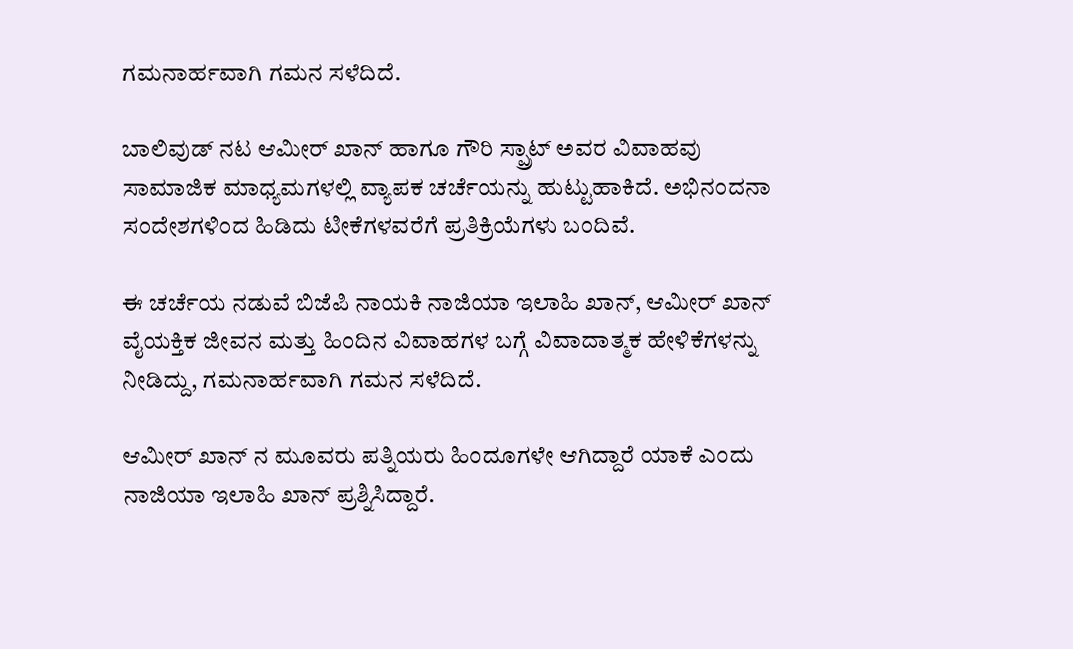ಗಮನಾರ್ಹವಾಗಿ ಗಮನ ಸಳೆದಿದೆ.

ಬಾಲಿವುಡ್ ನಟ ಆಮೀರ್ ಖಾನ್ ಹಾಗೂ ಗೌರಿ ಸ್ಪ್ರಾಟ್ ಅವರ ವಿವಾಹವು ಸಾಮಾಜಿಕ ಮಾಧ್ಯಮಗಳಲ್ಲಿ ವ್ಯಾಪಕ ಚರ್ಚೆಯನ್ನು ಹುಟ್ಟುಹಾಕಿದೆ. ಅಭಿನಂದನಾ ಸಂದೇಶಗಳಿಂದ ಹಿಡಿದು ಟೀಕೆಗಳವರೆಗೆ ಪ್ರತಿಕ್ರಿಯೆಗಳು ಬಂದಿವೆ.

ಈ ಚರ್ಚೆಯ ನಡುವೆ ಬಿಜೆಪಿ ನಾಯಕಿ ನಾಜಿಯಾ ಇಲಾಹಿ ಖಾನ್, ಆಮೀರ್ ಖಾನ್ ವೈಯಕ್ತಿಕ ಜೀವನ ಮತ್ತು ಹಿಂದಿನ ವಿವಾಹಗಳ ಬಗ್ಗೆ ವಿವಾದಾತ್ಮಕ ಹೇಳಿಕೆಗಳನ್ನು ನೀಡಿದ್ದು, ಗಮನಾರ್ಹವಾಗಿ ಗಮನ ಸಳೆದಿದೆ.

ಆಮೀರ್ ಖಾನ್ ನ ಮೂವರು ಪತ್ನಿಯರು ಹಿಂದೂಗಳೇ ಆಗಿದ್ದಾರೆ ಯಾಕೆ ಎಂದು ನಾಜಿಯಾ ಇಲಾಹಿ ಖಾನ್ ಪ್ರಶ್ನಿಸಿದ್ದಾರೆ.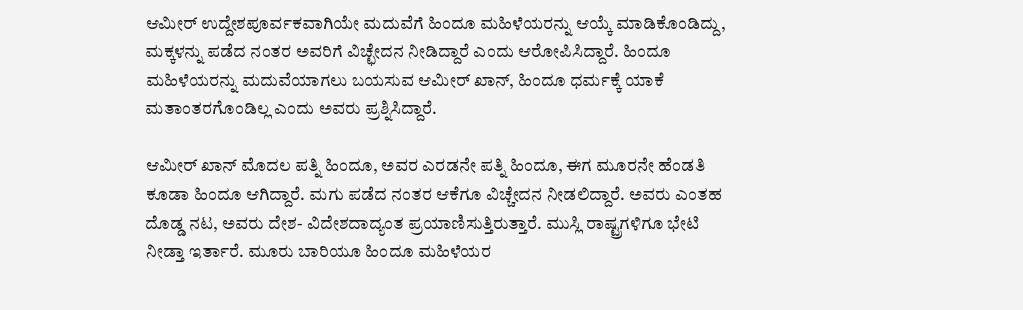ಆಮೀರ್ ಉದ್ದೇಶಪೂರ್ವಕವಾಗಿಯೇ ಮದುವೆಗೆ ಹಿಂದೂ ಮಹಿಳೆಯರನ್ನು ಆಯ್ಕೆ ಮಾಡಿಕೊಂಡಿದ್ದು, ಮಕ್ಕಳನ್ನು ಪಡೆದ ನಂತರ ಅವರಿಗೆ ವಿಚ್ಛೇದನ ನೀಡಿದ್ದಾರೆ ಎಂದು ಆರೋಪಿಸಿದ್ದಾರೆ. ಹಿಂದೂ ಮಹಿಳೆಯರನ್ನು ಮದುವೆಯಾಗಲು ಬಯಸುವ ಆಮೀರ್ ಖಾನ್, ಹಿಂದೂ ಧರ್ಮಕ್ಕೆ ಯಾಕೆ ಮತಾಂತರಗೊಂಡಿಲ್ಲ ಎಂದು ಅವರು ಪ್ರಶ್ನಿಸಿದ್ದಾರೆ.

ಆಮೀರ್ ಖಾನ್ ಮೊದಲ ಪತ್ನಿ ಹಿಂದೂ, ಅವರ ಎರಡನೇ ಪತ್ನಿ ಹಿಂದೂ, ಈಗ ಮೂರನೇ ಹೆಂಡತಿ ಕೂಡಾ ಹಿಂದೂ ಆಗಿದ್ದಾರೆ. ಮಗು ಪಡೆದ ನಂತರ ಆಕೆಗೂ ವಿಚ್ಚೇದನ ನೀಡಲಿದ್ದಾರೆ. ಅವರು ಎಂತಹ ದೊಡ್ಡ ನಟ, ಅವರು ದೇಶ- ವಿದೇಶದಾದ್ಯಂತ ಪ್ರಯಾಣಿಸುತ್ತಿರುತ್ತಾರೆ. ಮುಸ್ಲಿ ರಾಷ್ಟ್ರಗಳಿಗೂ ಭೇಟಿ ನೀಡ್ತಾ ಇರ್ತಾರೆ. ಮೂರು ಬಾರಿಯೂ ಹಿಂದೂ ಮಹಿಳೆಯರ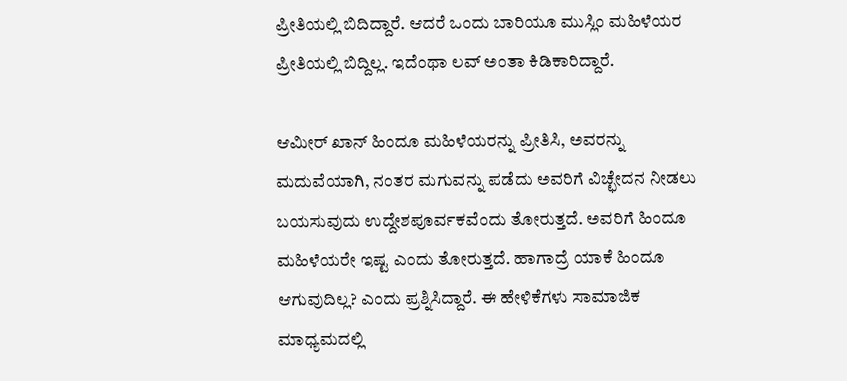ಪ್ರೀತಿಯಲ್ಲಿ ಬಿದಿದ್ದಾರೆ. ಆದರೆ ಒಂದು ಬಾರಿಯೂ ಮುಸ್ಲಿಂ ಮಹಿಳೆಯರ ಪ್ರೀತಿಯಲ್ಲಿ ಬಿದ್ದಿಲ್ಲ. ಇದೆಂಥಾ ಲವ್ ಅಂತಾ ಕಿಡಿಕಾರಿದ್ದಾರೆ.

ಆಮೀರ್ ಖಾನ್ ಹಿಂದೂ ಮಹಿಳೆಯರನ್ನು ಪ್ರೀತಿಸಿ, ಅವರನ್ನು ಮದುವೆಯಾಗಿ, ನಂತರ ಮಗುವನ್ನು ಪಡೆದು ಅವರಿಗೆ ವಿಚ್ಛೇದನ ನೀಡಲು ಬಯಸುವುದು ಉದ್ದೇಶಪೂರ್ವಕವೆಂದು ತೋರುತ್ತದೆ. ಅವರಿಗೆ ಹಿಂದೂ ಮಹಿಳೆಯರೇ ಇಷ್ಟ ಎಂದು ತೋರುತ್ತದೆ. ಹಾಗಾದ್ರೆ ಯಾಕೆ ಹಿಂದೂ ಆಗುವುದಿಲ್ಲ? ಎಂದು ಪ್ರಶ್ನಿಸಿದ್ದಾರೆ. ಈ ಹೇಳಿಕೆಗಳು ಸಾಮಾಜಿಕ ಮಾಧ್ಯಮದಲ್ಲಿ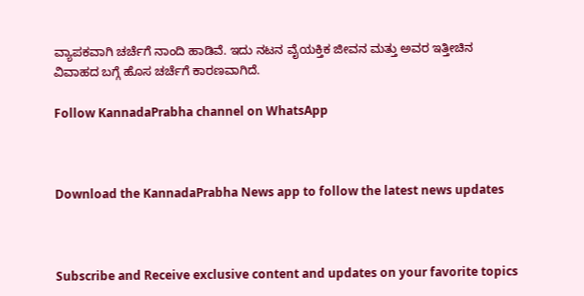ವ್ಯಾಪಕವಾಗಿ ಚರ್ಚೆಗೆ ನಾಂದಿ ಹಾಡಿವೆ. ಇದು ನಟನ ವೈಯಕ್ತಿಕ ಜೀವನ ಮತ್ತು ಅವರ ಇತ್ತೀಚಿನ ವಿವಾಹದ ಬಗ್ಗೆ ಹೊಸ ಚರ್ಚೆಗೆ ಕಾರಣವಾಗಿದೆ.

Follow KannadaPrabha channel on WhatsApp



Download the KannadaPrabha News app to follow the latest news updates



Subscribe and Receive exclusive content and updates on your favorite topics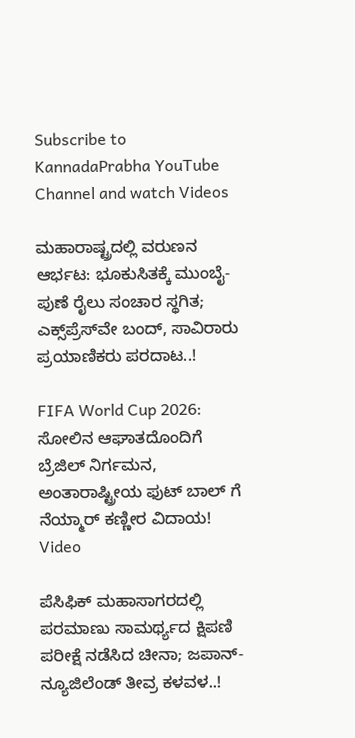Subscribe to KannadaPrabha YouTube Channel and watch Videos

ಮಹಾರಾಷ್ಟ್ರದಲ್ಲಿ ವರುಣನ ಆರ್ಭಟ: ಭೂಕುಸಿತಕ್ಕೆ ಮುಂಬೈ-ಪುಣೆ ರೈಲು ಸಂಚಾರ ಸ್ಥಗಿತ; ಎಕ್ಸ್‌ಪ್ರೆಸ್‌ವೇ ಬಂದ್, ಸಾವಿರಾರು ಪ್ರಯಾಣಿಕರು ಪರದಾಟ..!

FIFA World Cup 2026: ಸೋಲಿನ ಆಘಾತದೊಂದಿಗೆ ಬ್ರೆಜಿಲ್ ನಿರ್ಗಮನ, ಅಂತಾರಾಷ್ಟ್ರೀಯ ಫುಟ್ ಬಾಲ್ ಗೆ ನೆಯ್ಮಾರ್ ಕಣ್ಣೀರ ವಿದಾಯ! Video

ಪೆಸಿಫಿಕ್ ಮಹಾಸಾಗರದಲ್ಲಿ ಪರಮಾಣು ಸಾಮರ್ಥ್ಯದ ಕ್ಷಿಪಣಿ ಪರೀಕ್ಷೆ ನಡೆಸಿದ ಚೀನಾ; ಜಪಾನ್-ನ್ಯೂಜಿಲೆಂಡ್‌ ತೀವ್ರ ಕಳವಳ..!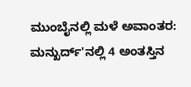ಮುಂಬೈನಲ್ಲಿ ಮಳೆ ಅವಾಂತರ: ಮನ್ಖುರ್ದ್'ನಲ್ಲಿ 4 ಅಂತಸ್ತಿನ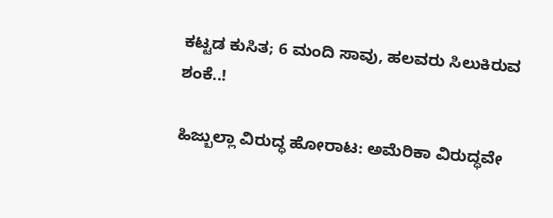ಕಟ್ಟಡ ಕುಸಿತ; 6 ಮಂದಿ ಸಾವು, ಹಲವರು ಸಿಲುಕಿರುವ ಶಂಕೆ..!

ಹಿಜ್ಬುಲ್ಲಾ ವಿರುದ್ಧ ಹೋರಾಟ: ಅಮೆರಿಕಾ ವಿರುದ್ಧವೇ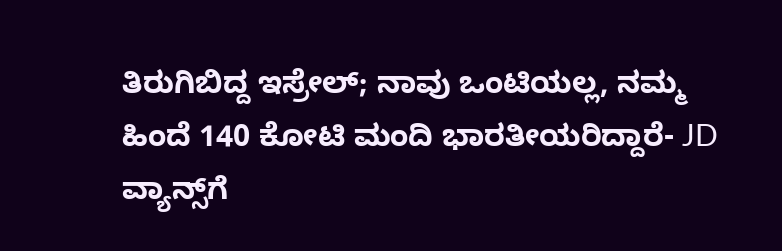ತಿರುಗಿಬಿದ್ದ ಇಸ್ರೇಲ್; ನಾವು ಒಂಟಿಯಲ್ಲ, ನಮ್ಮ ಹಿಂದೆ 140 ಕೋಟಿ ಮಂದಿ ಭಾರತೀಯರಿದ್ದಾರೆ- JD ವ್ಯಾನ್ಸ್‌ಗೆ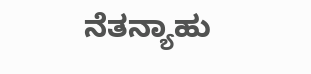ನೆತನ್ಯಾಹು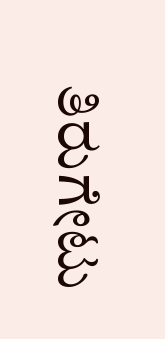ತಿರುಗೇಟು